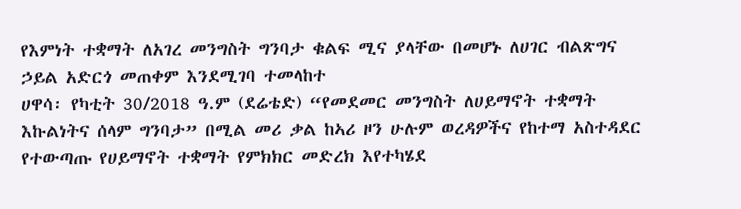የእምነት ተቋማት ለአገረ መንግስት ግንባታ ቁልፍ ሚና ያላቸው በመሆኑ ለሀገር ብልጽግና ኃይል አድርጎ መጠቀም እንደሚገባ ተመላከተ
ሀዋሳ፡ የካቲት 30/2018 ዓ.ም (ደሬቴድ) “የመደመር መንግስት ለሀይማኖት ተቋማት እኩልነትና ሰላም ግንባታ” በሚል መሪ ቃል ከኣሪ ዞን ሁሉም ወረዳዎችና የከተማ አስተዳደር የተውጣጡ የሀይማኖት ተቋማት የምክክር መድረክ እየተካሄደ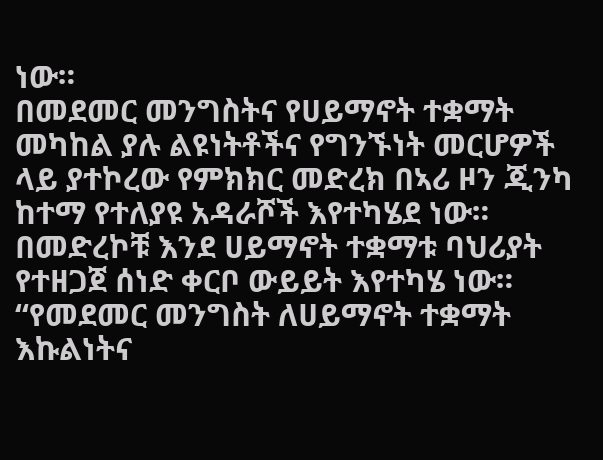ነው።
በመደመር መንግስትና የሀይማኖት ተቋማት መካከል ያሉ ልዩነትቶችና የግንኙነት መርሆዎች ላይ ያተኮረው የምክክር መድረክ በኣሪ ዞን ጂንካ ከተማ የተለያዩ አዳራሾች እየተካሄደ ነው።
በመድረኮቹ እንደ ሀይማኖት ተቋማቱ ባህሪያት የተዘጋጀ ሰነድ ቀርቦ ውይይት እየተካሄ ነው።
“የመደመር መንግስት ለሀይማኖት ተቋማት እኩልነትና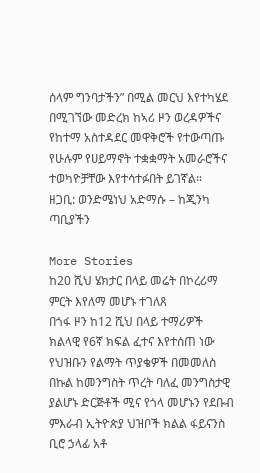ሰላም ግንባታችን” በሚል መርህ እየተካሄደ በሚገኘው መድረክ ከኣሪ ዞን ወረዳዎችና የከተማ አስተዳደር መዋቅሮች የተውጣጡ የሁሉም የሀይማኖት ተቋቋማት አመራሮችና ተወካዮቻቸው እየተሳተፉበት ይገኛል።
ዘጋቢ: ወንድሜነህ አድማሱ – ከጂንካ ጣቢያችን

More Stories
ከ20 ሺህ ሄክታር በላይ መሬት በኮረሪማ ምርት እየለማ መሆኑ ተገለጸ
በጎፋ ዞን ከ12 ሺህ በላይ ተማሪዎች ክልላዊ የ6ኛ ክፍል ፈተና እየተሰጠ ነው
የህዝቡን የልማት ጥያቄዎች በመመለስ በኩል ከመንግስት ጥረት ባለፈ መንግስታዊ ያልሆኑ ድርጅቶች ሚና የጎላ መሆኑን የደቡብ ምእራብ ኢትዮጵያ ህዝቦች ክልል ፋይናንስ ቢሮ ኃላፊ አቶ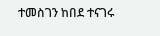ተመስገን ከበደ ተናገሩ